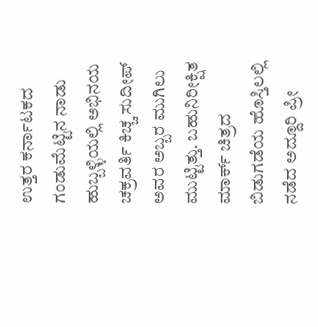ಉತ್ತರ ಕರ್ನಾಟಕದ ಗಂಡುಮೆಟ್ಟಿನ ನಾಡು ಹುಬ್ಬಳ್ಳಿಯಲ್ಲಿ ಅಭಿನಯ ಚಕ್ರವರ್ತಿ ಕಿಚ್ಚ ಸುದೀಪ್ ಅವರ ಅಬ್ಬರ ಮುಗಿಲು ಮುಟ್ಟಿತ್ತು. ಬಹುನಿರೀಕ್ಷಿತ ಮಾರ್ಕ್ ಚಿತ್ರದ ಬಿಡುಗಡೆಯ ಹೊಸ್ತಿಲಲ್ಲಿ ನಡೆದ ಅದ್ದೂರಿ ಪ್ರೀ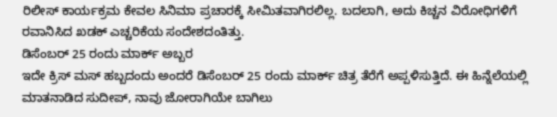ರಿಲೀಸ್ ಕಾರ್ಯಕ್ರಮ ಕೇವಲ ಸಿನಿಮಾ ಪ್ರಚಾರಕ್ಕೆ ಸೀಮಿತವಾಗಿರಲಿಲ್ಲ. ಬದಲಾಗಿ, ಅದು ಕಿಚ್ಚನ ವಿರೋಧಿಗಳಿಗೆ ರವಾನಿಸಿದ ಖಡಕ್ ಎಚ್ಚರಿಕೆಯ ಸಂದೇಶದಂತಿತ್ತು.
ಡಿಸೆಂಬರ್ 25 ರಂದು ಮಾರ್ಕ್ ಅಬ್ಬರ
ಇದೇ ಕ್ರಿಸ್ ಮಸ್ ಹಬ್ಬದಂದು ಅಂದರೆ ಡಿಸೆಂಬರ್ 25 ರಂದು ಮಾರ್ಕ್ ಚಿತ್ರ ತೆರೆಗೆ ಅಪ್ಪಳಿಸುತ್ತಿದೆ. ಈ ಹಿನ್ನೆಲೆಯಲ್ಲಿ ಮಾತನಾಡಿದ ಸುದೀಪ್, ನಾವು ಜೋರಾಗಿಯೇ ಬಾಗಿಲು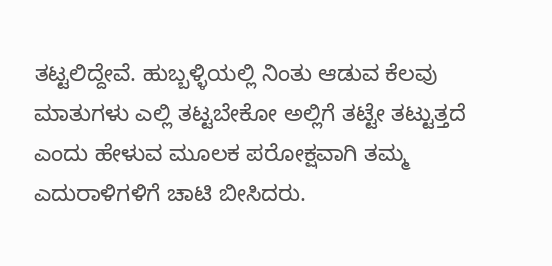ತಟ್ಟಲಿದ್ದೇವೆ. ಹುಬ್ಬಳ್ಳಿಯಲ್ಲಿ ನಿಂತು ಆಡುವ ಕೆಲವು ಮಾತುಗಳು ಎಲ್ಲಿ ತಟ್ಟಬೇಕೋ ಅಲ್ಲಿಗೆ ತಟ್ಟೇ ತಟ್ಟುತ್ತದೆ ಎಂದು ಹೇಳುವ ಮೂಲಕ ಪರೋಕ್ಷವಾಗಿ ತಮ್ಮ ಎದುರಾಳಿಗಳಿಗೆ ಚಾಟಿ ಬೀಸಿದರು.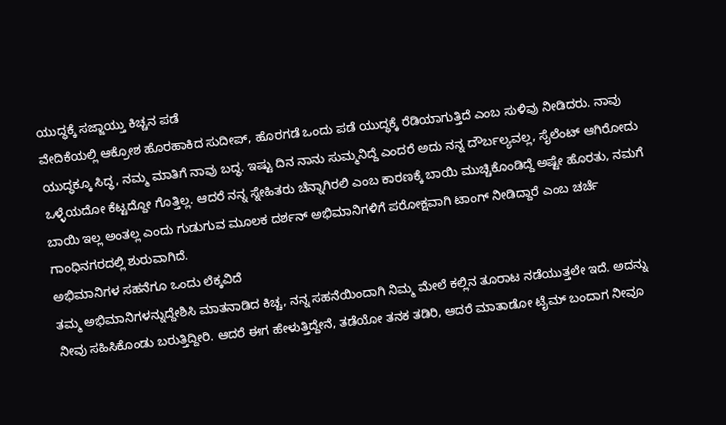ಯುದ್ಧಕ್ಕೆ ಸಜ್ಜಾಯ್ತು ಕಿಚ್ಚನ ಪಡೆ
ವೇದಿಕೆಯಲ್ಲಿ ಆಕ್ರೋಶ ಹೊರಹಾಕಿದ ಸುದೀಪ್, ಹೊರಗಡೆ ಒಂದು ಪಡೆ ಯುದ್ಧಕ್ಕೆ ರೆಡಿಯಾಗುತ್ತಿದೆ ಎಂಬ ಸುಳಿವು ನೀಡಿದರು. ನಾವು ಯುದ್ಧಕ್ಕೂ ಸಿದ್ಧ, ನಮ್ಮ ಮಾತಿಗೆ ನಾವು ಬದ್ಧ. ಇಷ್ಟು ದಿನ ನಾನು ಸುಮ್ಮನಿದ್ದೆ ಎಂದರೆ ಅದು ನನ್ನ ದೌರ್ಬಲ್ಯವಲ್ಲ, ಸೈಲೆಂಟ್ ಆಗಿರೋದು ಒಳ್ಳೆಯದೋ ಕೆಟ್ಟದ್ದೋ ಗೊತ್ತಿಲ್ಲ. ಆದರೆ ನನ್ನ ಸ್ನೇಹಿತರು ಚೆನ್ನಾಗಿರಲಿ ಎಂಬ ಕಾರಣಕ್ಕೆ ಬಾಯಿ ಮುಚ್ಚಿಕೊಂಡಿದ್ದೆ ಅಷ್ಟೇ ಹೊರತು, ನಮಗೆ ಬಾಯಿ ಇಲ್ಲ ಅಂತಲ್ಲ ಎಂದು ಗುಡುಗುವ ಮೂಲಕ ದರ್ಶನ್ ಅಭಿಮಾನಿಗಳಿಗೆ ಪರೋಕ್ಷವಾಗಿ ಟಾಂಗ್ ನೀಡಿದ್ದಾರೆ ಎಂಬ ಚರ್ಚೆ ಗಾಂಧಿನಗರದಲ್ಲಿ ಶುರುವಾಗಿದೆ.
ಅಭಿಮಾನಿಗಳ ಸಹನೆಗೂ ಒಂದು ಲೆಕ್ಕವಿದೆ
ತಮ್ಮ ಅಭಿಮಾನಿಗಳನ್ನುದ್ದೇಶಿಸಿ ಮಾತನಾಡಿದ ಕಿಚ್ಚ, ನನ್ನ ಸಹನೆಯಿಂದಾಗಿ ನಿಮ್ಮ ಮೇಲೆ ಕಲ್ಲಿನ ತೂರಾಟ ನಡೆಯುತ್ತಲೇ ಇದೆ. ಅದನ್ನು ನೀವು ಸಹಿಸಿಕೊಂಡು ಬರುತ್ತಿದ್ದೀರಿ. ಆದರೆ ಈಗ ಹೇಳುತ್ತಿದ್ದೇನೆ, ತಡೆಯೋ ತನಕ ತಡಿರಿ, ಆದರೆ ಮಾತಾಡೋ ಟೈಮ್ ಬಂದಾಗ ನೀವೂ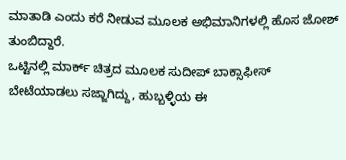ಮಾತಾಡಿ ಎಂದು ಕರೆ ನೀಡುವ ಮೂಲಕ ಅಭಿಮಾನಿಗಳಲ್ಲಿ ಹೊಸ ಜೋಶ್ ತುಂಬಿದ್ದಾರೆ.
ಒಟ್ಟಿನಲ್ಲಿ ಮಾರ್ಕ್ ಚಿತ್ರದ ಮೂಲಕ ಸುದೀಪ್ ಬಾಕ್ಸಾಫೀಸ್ ಬೇಟೆಯಾಡಲು ಸಜ್ಜಾಗಿದ್ದು, ಹುಬ್ಬಳ್ಳಿಯ ಈ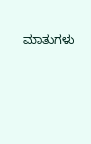ಮಾತುಗಳು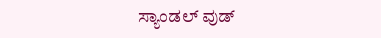ಸ್ಯಾಂಡಲ್ ವುಡ್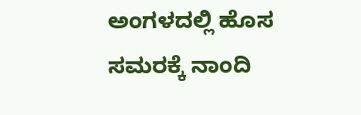ಅಂಗಳದಲ್ಲಿ ಹೊಸ ಸಮರಕ್ಕೆ ನಾಂದಿ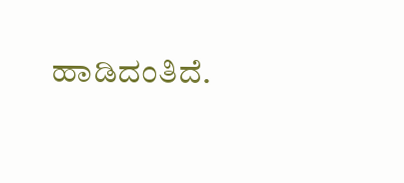ಹಾಡಿದಂತಿದೆ.